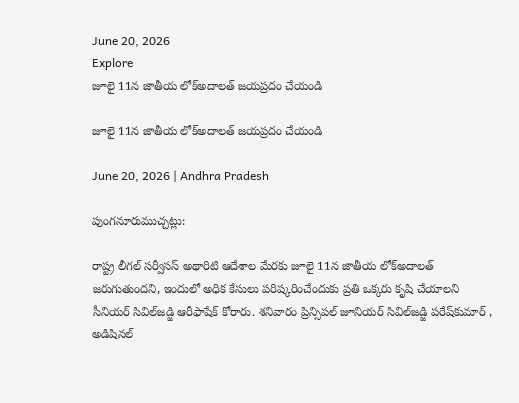June 20, 2026
Explore
జూలై 11న జాతీయ లోక్‌అదాలత్‌ జయప్రదం చేయండి

జూలై 11న జాతీయ లోక్‌అదాలత్‌ జయప్రదం చేయండి

June 20, 2026 | Andhra Pradesh

పుంగనూరుముచ్చట్లు:

రాష్ట్ర లీగల్‌ సర్వీసస్‌ అథారిటి ఆదేశాల మేరకు జూలై 11న జాతీయ లోక్‌అదాలత్‌ జరుగుతుందని, ఇందులో అధిక కేసులు పరిష్కరించేందుకు ప్రతి ఒక్కరు కృషి చేయాలని సీనియర్‌ సివిల్‌జడ్జి ఆరీఫాషేక్‌ కోరారు. శనివారం ప్రిన్సిపల్‌ జూనియర్‌ సివిల్‌జడ్జి పరేష్‌కుమార్‌ , అడిషినల్‌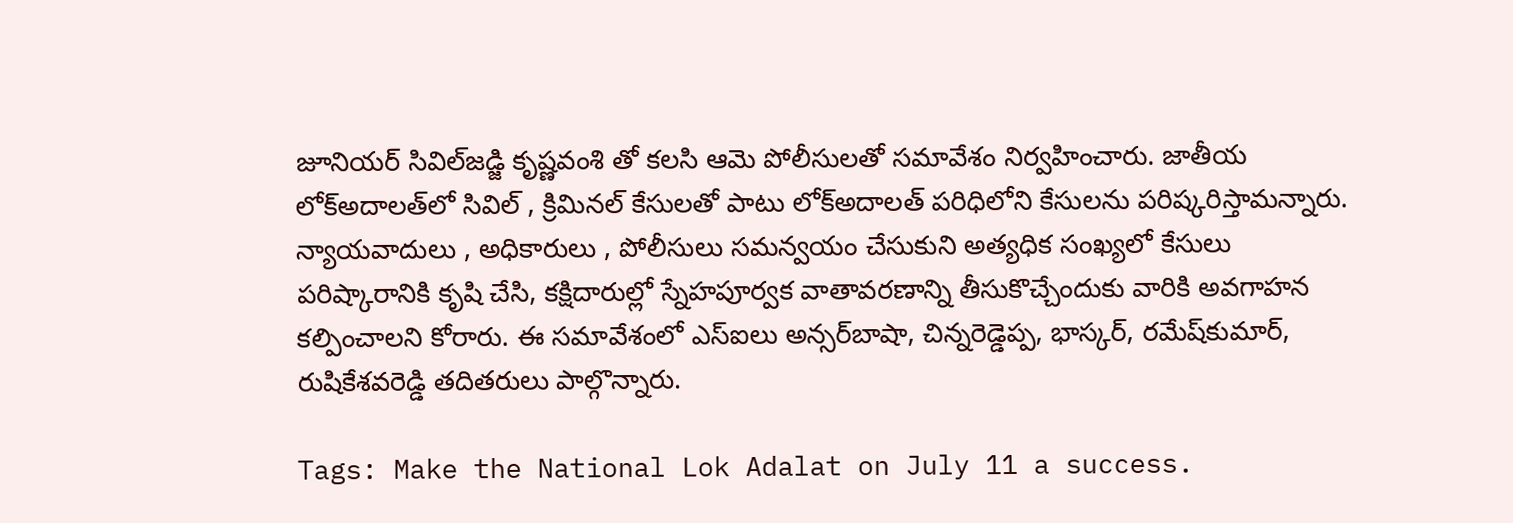జూనియర్‌ సివిల్‌జడ్జి కృష్ణవంశి తో కలసి ఆమె పోలీసులతో సమావేశం నిర్వహించారు. జాతీయ లోక్‌అదాలత్‌లో సివిల్‌ , క్రిమినల్‌ కేసులతో పాటు లోక్‌అదాలత్‌ పరిధిలోని కేసులను పరిష్కరిస్తామన్నారు. న్యాయవాదులు , అధికారులు , పోలీసులు సమన్వయం చేసుకుని అత్యధిక సంఖ్యలో కేసులు పరిష్కారానికి కృషి చేసి, కక్షిదారుల్లో స్నేహపూర్వక వాతావరణాన్ని తీసుకొచ్చేందుకు వారికి అవగాహన కల్పించాలని కోరారు. ఈ సమావేశంలో ఎస్‌ఐలు అన్సర్‌బాషా, చిన్నరెడ్డెప్ప, భాస్కర్‌, రమేష్‌కుమార్‌, రుషికేశవరెడ్డి తదితరులు పాల్గొన్నారు.

Tags: Make the National Lok Adalat on July 11 a success.